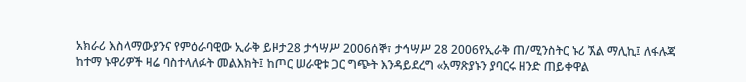አክራሪ እስላማውያንና የምዕራባዊው ኢራቅ ይዞታ28 ታኅሣሥ 2006ሰኞ፣ ታኅሣሥ 28 2006የኢራቅ ጠ/ሚንስትር ኑሪ ኧል ማሊኪ፤ ለፋሉጃ ከተማ ኑዋሪዎች ዛሬ ባስተላለፉት መልእክት፤ ከጦር ሠራዊቱ ጋር ግጭት እንዳይደረግ «አማጽያኑን ያባርሩ ዘንድ ጠይቀዋል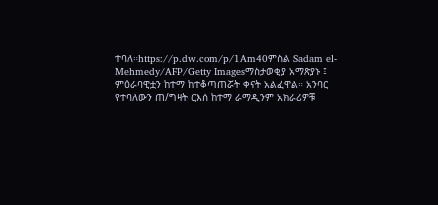ተባለ።https://p.dw.com/p/1Am40ምስል Sadam el-Mehmedy/AFP/Getty Imagesማስታወቂያ አማጽያኑ ፤ ምዕራባዊቷን ከተማ ከተቆጣጠሯት ቀናት አልፈዋል። አንባር የተባለውን ጠ/ግዛት ርእሰ ከተማ ራማዲንም አክራሪዎቹ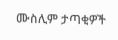ሙስሊም ታጣቂዎች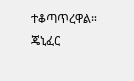ተቆጣጥረዋል። ጄኒፈር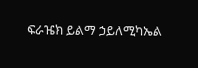ፍራዤክ ይልማ ኃይለሚካኤል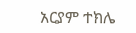አርያም ተክሌ